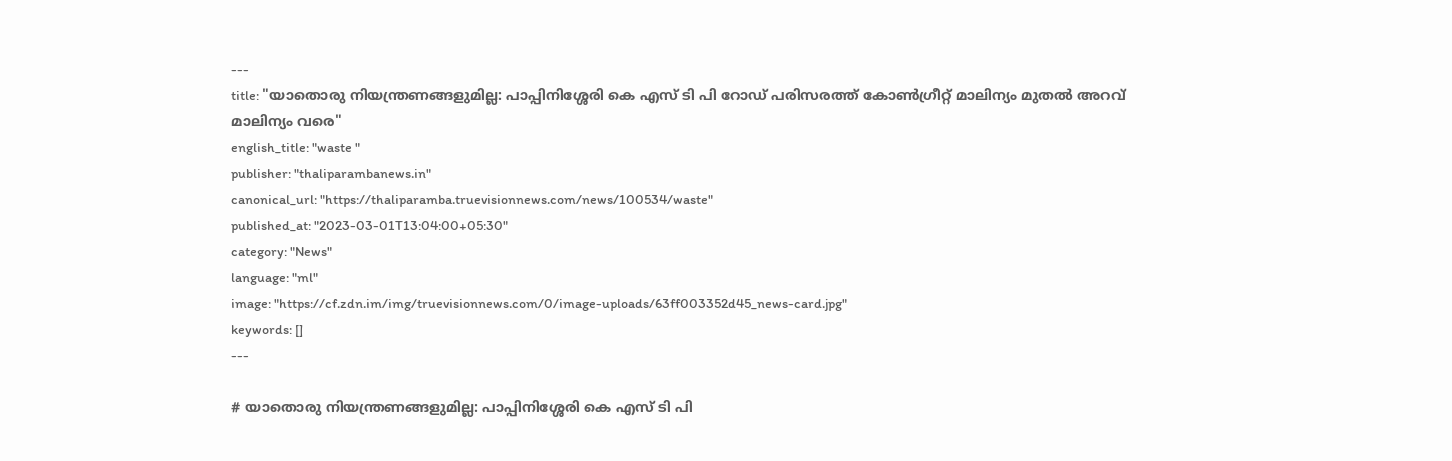---
title: "യാതൊരു നിയന്ത്രണങ്ങളുമില്ല: പാപ്പിനിശ്ശേരി കെ എസ് ടി പി റോഡ് പരിസരത്ത് കോൺഗ്രീറ്റ് മാലിന്യം മുതൽ അറവ് മാലിന്യം വരെ"
english_title: "waste "
publisher: "thaliparambanews.in"
canonical_url: "https://thaliparamba.truevisionnews.com/news/100534/waste"
published_at: "2023-03-01T13:04:00+05:30"
category: "News"
language: "ml"
image: "https://cf.zdn.im/img/truevisionnews.com/0/image-uploads/63ff003352d45_news-card.jpg"
keywords: []
---

# യാതൊരു നിയന്ത്രണങ്ങളുമില്ല: പാപ്പിനിശ്ശേരി കെ എസ് ടി പി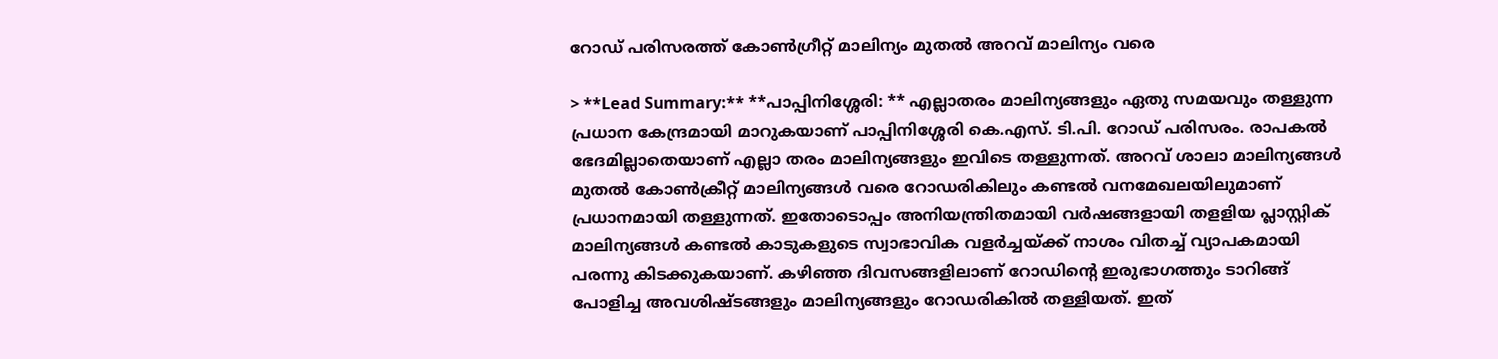റോഡ് പരിസരത്ത് കോൺഗ്രീറ്റ് മാലിന്യം മുതൽ അറവ് മാലിന്യം വരെ

> **Lead Summary:** **പാപ്പിനിശ്ശേരി: ** എല്ലാതരം മാലിന്യങ്ങളും ഏതു സമയവും തള്ളുന്ന പ്രധാന കേന്ദ്രമായി മാറുകയാണ് പാപ്പിനിശ്ശേരി കെ.എസ്. ടി.പി. റോഡ് പരിസരം. രാപകൽ ഭേദമില്ലാതെയാണ് എല്ലാ തരം മാലിന്യങ്ങളും ഇവിടെ തള്ളുന്നത്. അറവ് ശാലാ മാലിന്യങ്ങൾ മുതൽ കോൺക്രീറ്റ് മാലിന്യങ്ങൾ വരെ റോഡരികിലും കണ്ടൽ വനമേഖലയിലുമാണ് പ്രധാനമായി തള്ളുന്നത്. ഇതോടൊപ്പം അനിയന്ത്രിതമായി വർഷങ്ങളായി തളളിയ പ്ലാസ്റ്റിക് മാലിന്യങ്ങൾ കണ്ടൽ കാടുകളുടെ സ്വാഭാവിക വളർച്ചയ്ക്ക് നാശം വിതച്ച് വ്യാപകമായി പരന്നു കിടക്കുകയാണ്. കഴിഞ്ഞ ദിവസങ്ങളിലാണ് റോഡിന്റെ ഇരുഭാഗത്തും ടാറിങ്ങ് പോളിച്ച അവശിഷ്ടങ്ങളും മാലിന്യങ്ങളും റോഡരികിൽ തള്ളിയത്. ഇത്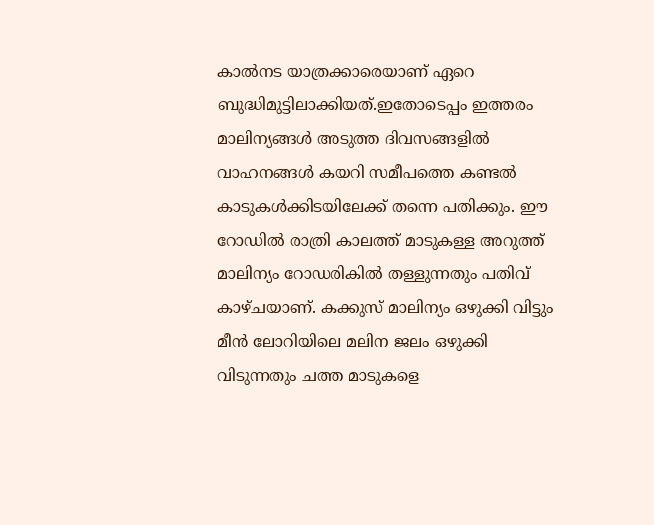കാൽനട യാത്രക്കാരെയാണ് ഏറെ ബുദ്ധിമുട്ടിലാക്കിയത്.ഇതോടെപ്പം ഇത്തരം മാലിന്യങ്ങൾ അടുത്ത ദിവസങ്ങളിൽ വാഹനങ്ങൾ കയറി സമീപത്തെ കണ്ടൽ കാടുകൾക്കിടയിലേക്ക് തന്നെ പതിക്കും. ഈ റോഡിൽ രാത്രി കാലത്ത് മാടുകള്ള അറുത്ത് മാലിന്യം റോഡരികിൽ തള്ളുന്നതും പതിവ് കാഴ്ചയാണ്. കക്കുസ് മാലിന്യം ഒഴുക്കി വിട്ടും മീൻ ലോറിയിലെ മലിന ജലം ഒഴുക്കി വിടുന്നതും ചത്ത മാടുകളെ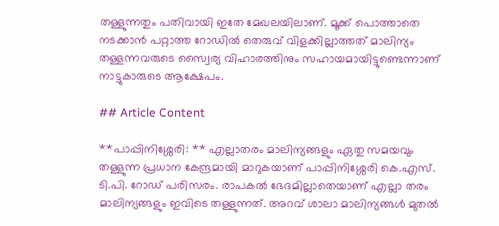തള്ളുന്നതും പതിവായി ഇതേ മേഖലയിലാണ്. മൂക്ക് പൊത്താതെ നടക്കാൻ പറ്റാത്ത റോഡിൽ തെരുവ് വിളക്കില്ലാത്തത് മാലിന്യം തള്ളന്നവരുടെ സ്വൈര്യ വിഹാരത്തിനും സഹായമായിട്ടുണ്ടെന്നാണ് നാട്ടുകാരുടെ ആക്ഷേപം.

## Article Content

**പാപ്പിനിശ്ശേരി: ** എല്ലാതരം മാലിന്യങ്ങളും ഏതു സമയവും തള്ളുന്ന പ്രധാന കേന്ദ്രമായി മാറുകയാണ് പാപ്പിനിശ്ശേരി കെ.എസ്. ടി.പി. റോഡ് പരിസരം. രാപകൽ ഭേദമില്ലാതെയാണ് എല്ലാ തരം മാലിന്യങ്ങളും ഇവിടെ തള്ളുന്നത്. അറവ് ശാലാ മാലിന്യങ്ങൾ മുതൽ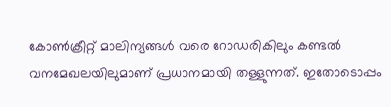കോൺക്രീറ്റ് മാലിന്യങ്ങൾ വരെ റോഡരികിലും കണ്ടൽ വനമേഖലയിലുമാണ് പ്രധാനമായി തള്ളുന്നത്. ഇതോടൊപ്പം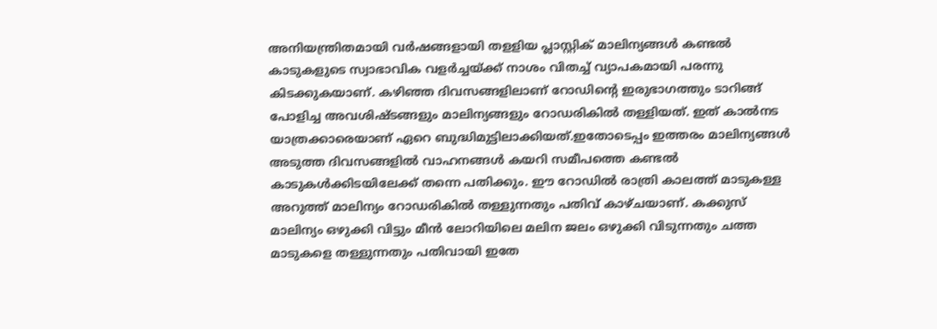അനിയന്ത്രിതമായി വർഷങ്ങളായി തളളിയ പ്ലാസ്റ്റിക് മാലിന്യങ്ങൾ കണ്ടൽ കാടുകളുടെ സ്വാഭാവിക വളർച്ചയ്ക്ക് നാശം വിതച്ച് വ്യാപകമായി പരന്നു കിടക്കുകയാണ്. കഴിഞ്ഞ ദിവസങ്ങളിലാണ് റോഡിന്റെ ഇരുഭാഗത്തും ടാറിങ്ങ് പോളിച്ച അവശിഷ്ടങ്ങളും മാലിന്യങ്ങളും റോഡരികിൽ തള്ളിയത്. ഇത് കാൽനട യാത്രക്കാരെയാണ് ഏറെ ബുദ്ധിമുട്ടിലാക്കിയത്.ഇതോടെപ്പം ഇത്തരം മാലിന്യങ്ങൾ അടുത്ത ദിവസങ്ങളിൽ വാഹനങ്ങൾ കയറി സമീപത്തെ കണ്ടൽ കാടുകൾക്കിടയിലേക്ക് തന്നെ പതിക്കും. ഈ റോഡിൽ രാത്രി കാലത്ത് മാടുകള്ള അറുത്ത് മാലിന്യം റോഡരികിൽ തള്ളുന്നതും പതിവ് കാഴ്ചയാണ്. കക്കുസ് മാലിന്യം ഒഴുക്കി വിട്ടും മീൻ ലോറിയിലെ മലിന ജലം ഒഴുക്കി വിടുന്നതും ചത്ത മാടുകളെ തള്ളുന്നതും പതിവായി ഇതേ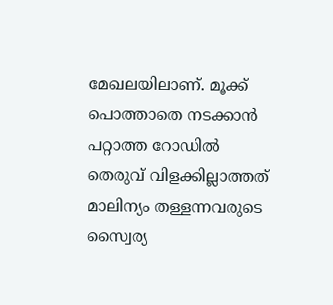മേഖലയിലാണ്. മൂക്ക് പൊത്താതെ നടക്കാൻ പറ്റാത്ത റോഡിൽ തെരുവ് വിളക്കില്ലാത്തത് മാലിന്യം തള്ളന്നവരുടെ സ്വൈര്യ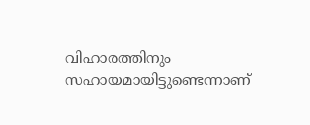വിഹാരത്തിനും സഹായമായിട്ടുണ്ടെന്നാണ്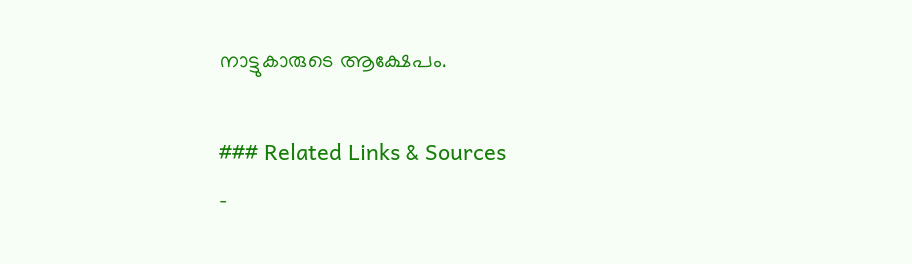നാട്ടുകാരുടെ ആക്ഷേപം.

### Related Links & Sources
-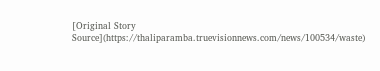[Original Story Source](https://thaliparamba.truevisionnews.com/news/100534/waste)